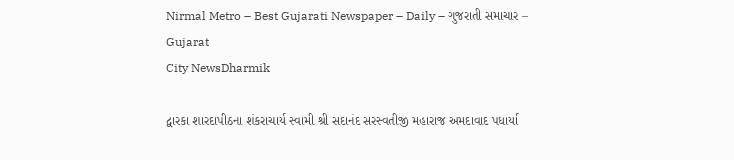Nirmal Metro – Best Gujarati Newspaper – Daily – ગુજરાતી સમાચાર – Gujarat
City NewsDharmik

દ્વારકા શારદાપીઠના શંકરાચાર્ય સ્વામી શ્રી સદાનંદ સરસ્વતીજી મહારાજ અમદાવાદ પધાર્યા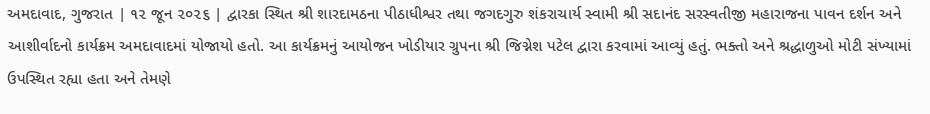અમદાવાદ, ગુજરાત | ૧૨ જૂન ૨૦૨૬ | દ્વારકા સ્થિત શ્રી શારદામઠના પીઠાધીશ્વર તથા જગદગુરુ શંકરાચાર્ય સ્વામી શ્રી સદાનંદ સરસ્વતીજી મહારાજના પાવન દર્શન અને આશીર્વાદનો કાર્યક્રમ અમદાવાદમાં યોજાયો હતો. આ કાર્યક્રમનું આયોજન ખોડીયાર ગ્રુપના શ્રી જિગ્નેશ પટેલ દ્વારા કરવામાં આવ્યું હતું. ભક્તો અને શ્રદ્ધાળુઓ મોટી સંખ્યામાં ઉપસ્થિત રહ્યા હતા અને તેમણે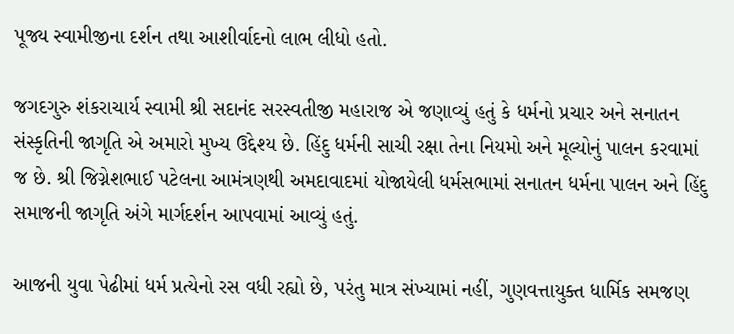પૂજ્ય સ્વામીજીના દર્શન તથા આશીર્વાદનો લાભ લીધો હતો.

જગદગુરુ શંકરાચાર્ય સ્વામી શ્રી સદાનંદ સરસ્વતીજી મહારાજ એ જણાવ્યું હતું કે ધર્મનો પ્રચાર અને સનાતન સંસ્કૃતિની જાગૃતિ એ અમારો મુખ્ય ઉદ્દેશ્ય છે. હિંદુ ધર્મની સાચી રક્ષા તેના નિયમો અને મૂલ્યોનું પાલન કરવામાં જ છે. શ્રી જિગ્નેશભાઈ પટેલના આમંત્રણથી અમદાવાદમાં યોજાયેલી ધર્મસભામાં સનાતન ધર્મના પાલન અને હિંદુ સમાજની જાગૃતિ અંગે માર્ગદર્શન આપવામાં આવ્યું હતું.

આજની યુવા પેઢીમાં ધર્મ પ્રત્યેનો રસ વધી રહ્યો છે, પરંતુ માત્ર સંખ્યામાં નહીં, ગુણવત્તાયુક્ત ધાર્મિક સમજણ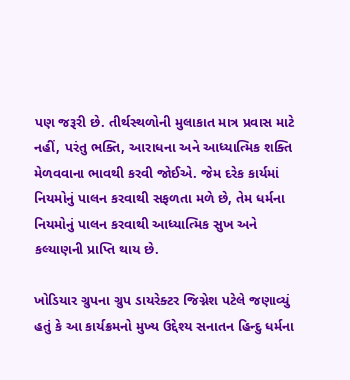પણ જરૂરી છે. તીર્થસ્થળોની મુલાકાત માત્ર પ્રવાસ માટે નહીં, પરંતુ ભક્તિ, આરાધના અને આધ્યાત્મિક શક્તિ મેળવવાના ભાવથી કરવી જોઈએ. જેમ દરેક કાર્યમાં નિયમોનું પાલન કરવાથી સફળતા મળે છે, તેમ ધર્મના નિયમોનું પાલન કરવાથી આધ્યાત્મિક સુખ અને કલ્યાણની પ્રાપ્તિ થાય છે.

ખોડિયાર ગ્રુપના ગ્રુપ ડાયરેક્ટર જિગ્નેશ પટેલે જણાવ્યું હતું કે આ કાર્યક્રમનો મુખ્ય ઉદ્દેશ્ય સનાતન હિન્દુ ધર્મના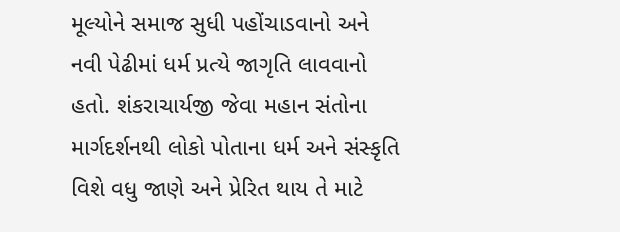મૂલ્યોને સમાજ સુધી પહોંચાડવાનો અને નવી પેઢીમાં ધર્મ પ્રત્યે જાગૃતિ લાવવાનો હતો. શંકરાચાર્યજી જેવા મહાન સંતોના માર્ગદર્શનથી લોકો પોતાના ધર્મ અને સંસ્કૃતિ વિશે વધુ જાણે અને પ્રેરિત થાય તે માટે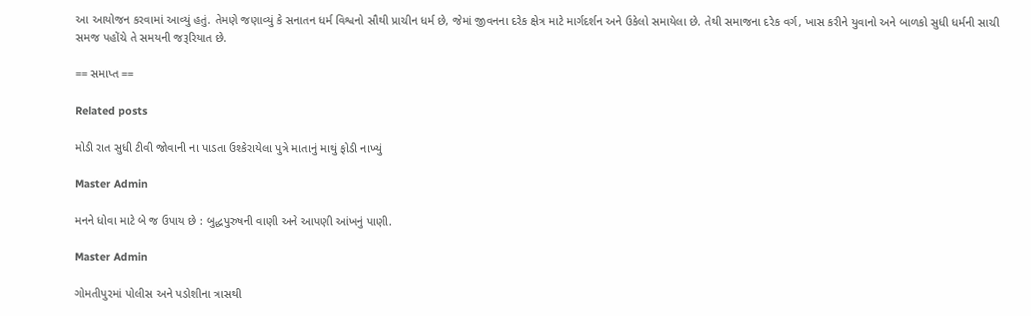આ આયોજન કરવામાં આવ્યું હતું. તેમણે જણાવ્યું કે સનાતન ધર્મ વિશ્વનો સૌથી પ્રાચીન ધર્મ છે, જેમાં જીવનના દરેક ક્ષેત્ર માટે માર્ગદર્શન અને ઉકેલો સમાયેલા છે. તેથી સમાજના દરેક વર્ગ, ખાસ કરીને યુવાનો અને બાળકો સુધી ધર્મની સાચી સમજ પહોંચે તે સમયની જરૂરિયાત છે.

== સમાપ્ત ==

Related posts

મોડી રાત સુધી ટીવી જોવાની ના પાડતા ઉશ્કેરાયેલા પુત્રે માતાનું માથું ફોડી નાખ્યું

Master Admin

મનને ધોવા માટે બે જ ઉપાય છે : બુદ્ધપુરુષની વાણી અને આપણી આંખનું પાણી.

Master Admin

ગોમતીપુરમાં પોલીસ અને પડોશીના ત્રાસથી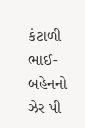કંટાળી ભાઈ-બહેનનો ઝેર પી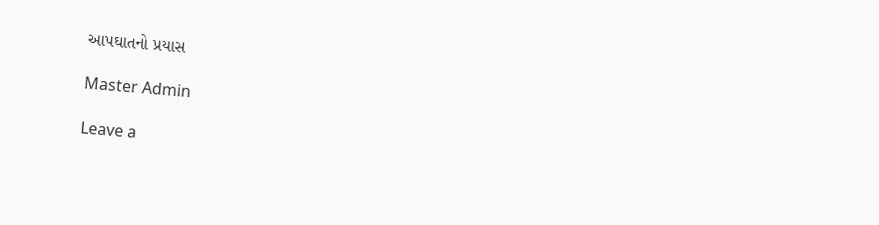આપઘાતનો પ્રયાસ

Master Admin

Leave a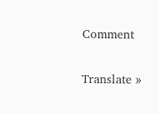Comment

Translate »